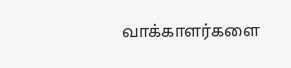வாக்காளர்களை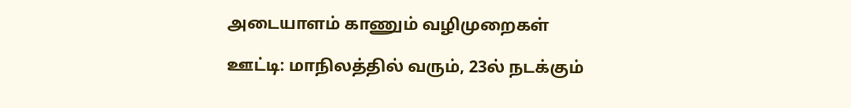அடையாளம் காணும் வழிமுறைகள்

ஊட்டி: மாநிலத்தில் வரும், 23ல் நடக்கும்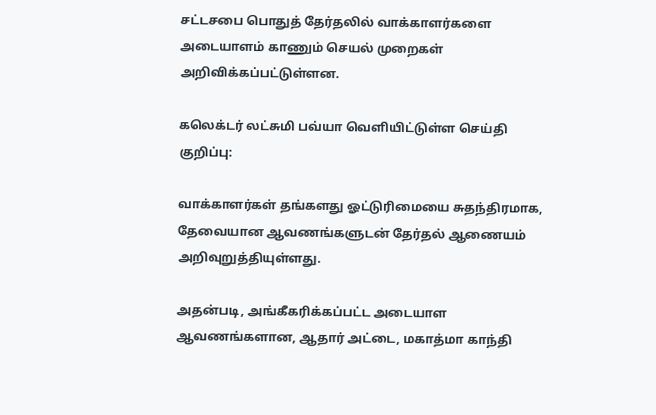சட்டசபை பொதுத் தேர்தலில் வாக்காளர்களை அடையாளம் காணும் செயல் முறைகள் அறிவிக்கப்பட்டுள்ளன.

கலெக்டர் லட்சுமி பவ்யா வெளியிட்டுள்ள செய்தி குறிப்பு:

வாக்காளர்கள் தங்களது ஓட்டுரிமையை சுதந்திரமாக, தேவையான ஆவணங்களுடன் தேர்தல் ஆணையம் அறிவுறுத்தியுள்ளது.

அதன்படி, அங்கீகரிக்கப்பட்ட அடையாள ஆவணங்களான, ஆதார் அட்டை, மகாத்மா காந்தி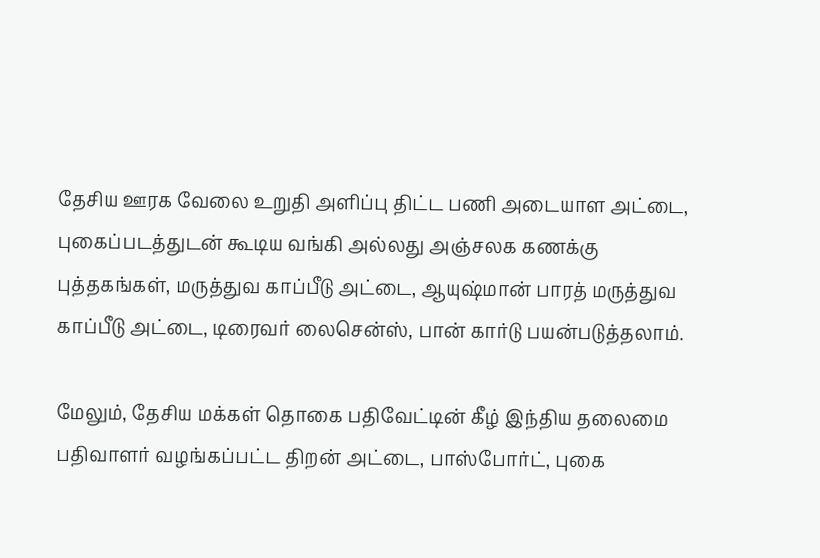தேசிய ஊரக வேலை உறுதி அளிப்பு திட்ட பணி அடையாள அட்டை, புகைப்படத்துடன் கூடிய வங்கி அல்லது அஞ்சலக கணக்கு புத்தகங்கள், மருத்துவ காப்பீடு அட்டை, ஆயுஷ்மான் பாரத் மருத்துவ காப்பீடு அட்டை, டிரைவர் லைசென்ஸ், பான் கார்டு பயன்படுத்தலாம்.

மேலும், தேசிய மக்கள் தொகை பதிவேட்டின் கீழ் இந்திய தலைமை பதிவாளர் வழங்கப்பட்ட திறன் அட்டை, பாஸ்போர்ட், புகை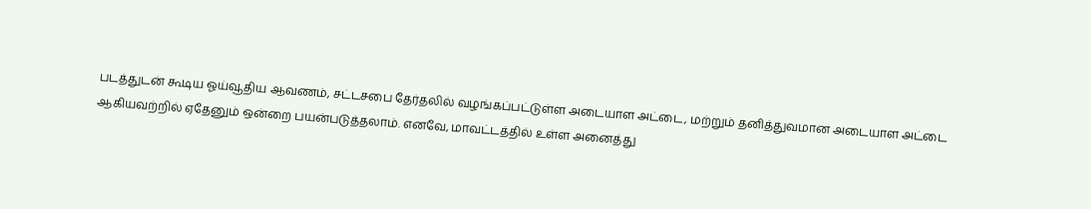படத்துடன் கூடிய ஓய்வூதிய ஆவணம், சட்டசபை தேர்தலில் வழங்கப்பட்டுள்ள அடையாள அட்டை, மற்றும் தனித்துவமான அடையாள அட்டை ஆகியவற்றில் ஏதேனும் ஒன்றை பயன்படுத்தலாம். எனவே, மாவட்டத்தில் உள்ள அனைத்து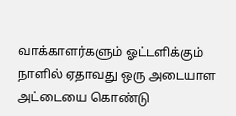வாக்காளர்களும் ஓட்டளிக்கும் நாளில் ஏதாவது ஒரு அடையாள அட்டையை கொண்டு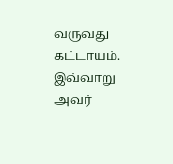வருவது கட்டாயம். இவ்வாறு அவர்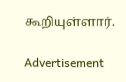கூறியுள்ளார்.

Advertisement